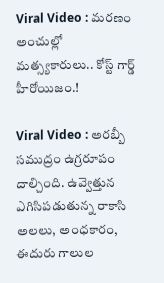Viral Video : మరణం అంచుల్లో మత్స్యకారులు.. కోస్ట్ గార్డ్ హీరోయిజం.!

Viral Video : అరబ్బీ సముద్రం ఉగ్రరూపం దాల్చింది. ఉవ్వెత్తున ఎగిసిపడుతున్న రాకాసి అలలు, అంధకారం, ఈదురు గాలుల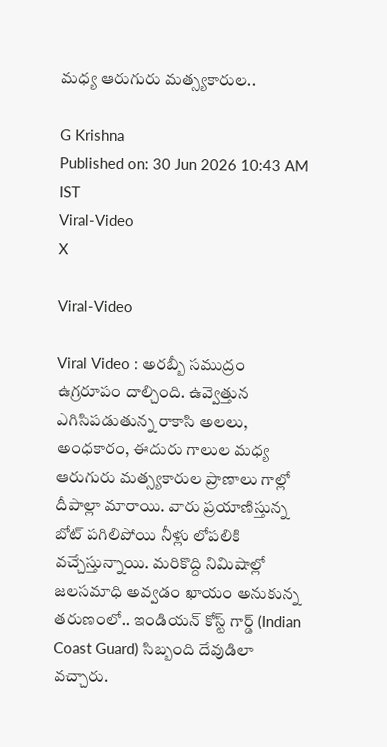మధ్య ఆరుగురు మత్స్యకారుల..

G Krishna
Published on: 30 Jun 2026 10:43 AM IST
Viral-Video
X

Viral-Video

Viral Video : అరబ్బీ సముద్రం ఉగ్రరూపం దాల్చింది. ఉవ్వెత్తున ఎగిసిపడుతున్న రాకాసి అలలు, అంధకారం, ఈదురు గాలుల మధ్య ఆరుగురు మత్స్యకారుల ప్రాణాలు గాల్లో దీపాల్లా మారాయి. వారు ప్రయాణిస్తున్న బోట్ పగిలిపోయి నీళ్లు లోపలికి వచ్చేస్తున్నాయి. మరికొద్ది నిమిషాల్లో జలసమాధి అవ్వడం ఖాయం అనుకున్న తరుణంలో.. ఇండియన్ కోస్ట్ గార్డ్ (Indian Coast Guard) సిబ్బంది దేవుడిలా వచ్చారు.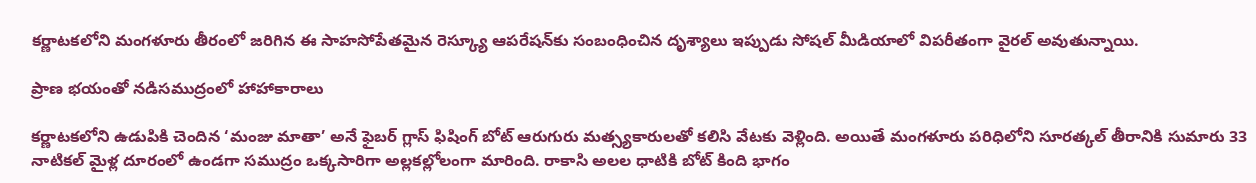కర్ణాటకలోని మంగళూరు తీరంలో జరిగిన ఈ సాహసోపేతమైన రెస్క్యూ ఆపరేషన్‌కు సంబంధించిన దృశ్యాలు ఇప్పుడు సోషల్ మీడియాలో విపరీతంగా వైరల్ అవుతున్నాయి.

ప్రాణ భయంతో నడిసముద్రంలో హాహాకారాలు

కర్ణాటకలోని ఉడుపికి చెందిన ‘మంజు మాతా’ అనే ఫైబర్ గ్లాస్ ఫిషింగ్ బోట్ ఆరుగురు మత్స్యకారులతో కలిసి వేటకు వెళ్లింది. అయితే మంగళూరు పరిధిలోని సూరత్కల్ తీరానికి సుమారు 33 నాటికల్ మైళ్ల దూరంలో ఉండగా సముద్రం ఒక్కసారిగా అల్లకల్లోలంగా మారింది. రాకాసి అలల ధాటికి బోట్ కింది భాగం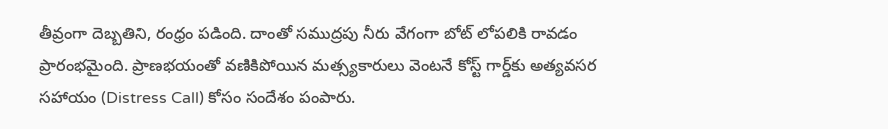తీవ్రంగా దెబ్బతిని, రంధ్రం పడింది. దాంతో సముద్రపు నీరు వేగంగా బోట్ లోపలికి రావడం ప్రారంభమైంది. ప్రాణభయంతో వణికిపోయిన మత్స్యకారులు వెంటనే కోస్ట్ గార్డ్‌కు అత్యవసర సహాయం (Distress Call) కోసం సందేశం పంపారు.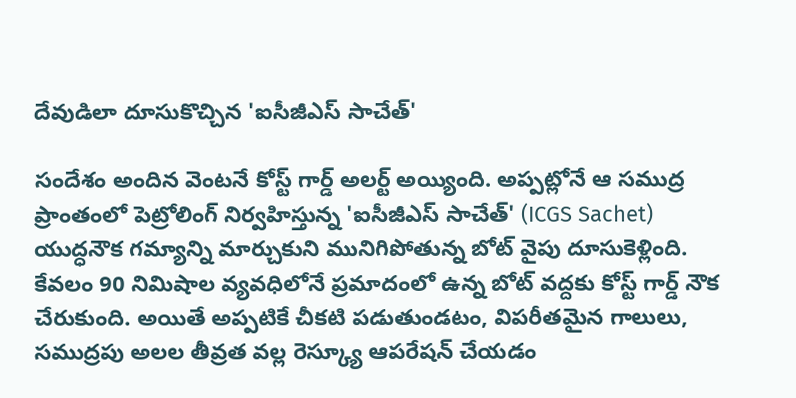దేవుడిలా దూసుకొచ్చిన 'ఐసీజీఎస్ సాచేత్'

సందేశం అందిన వెంటనే కోస్ట్ గార్డ్ అలర్ట్ అయ్యింది. అప్పట్లోనే ఆ సముద్ర ప్రాంతంలో పెట్రోలింగ్ నిర్వహిస్తున్న 'ఐసీజీఎస్ సాచేత్' (ICGS Sachet) యుద్ధనౌక గమ్యాన్ని మార్చుకుని మునిగిపోతున్న బోట్ వైపు దూసుకెళ్లింది. కేవలం 90 నిమిషాల వ్యవధిలోనే ప్రమాదంలో ఉన్న బోట్ వద్దకు కోస్ట్ గార్డ్ నౌక చేరుకుంది. అయితే అప్పటికే చీకటి పడుతుండటం, విపరీతమైన గాలులు, సముద్రపు అలల తీవ్రత వల్ల రెస్క్యూ ఆపరేషన్ చేయడం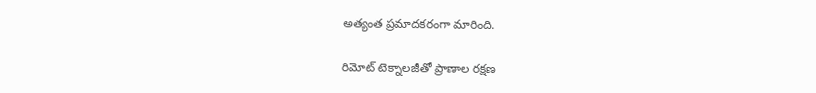అత్యంత ప్రమాదకరంగా మారింది.

రిమోట్ టెక్నాలజీతో ప్రాణాల రక్షణ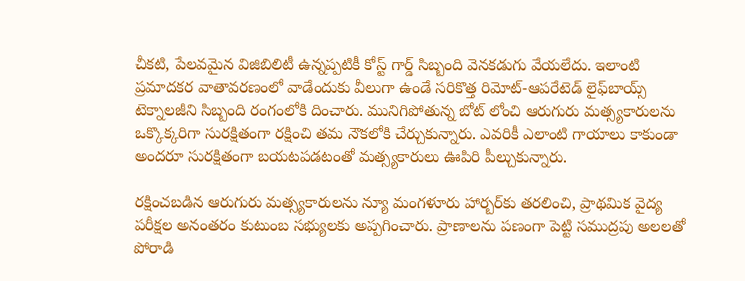చీకటి, పేలవమైన విజిబిలిటీ ఉన్నప్పటికీ కోస్ట్ గార్డ్ సిబ్బంది వెనకడుగు వేయలేదు. ఇలాంటి ప్రమాదకర వాతావరణంలో వాడేందుకు వీలుగా ఉండే సరికొత్త రిమోట్-ఆపరేటెడ్ లైఫ్‌బాయ్స్ టెక్నాలజీని సిబ్బంది రంగంలోకి దించారు. మునిగిపోతున్న బోట్ లోంచి ఆరుగురు మత్స్యకారులను ఒక్కొక్కరిగా సురక్షితంగా రక్షించి తమ నౌకలోకి చేర్చుకున్నారు. ఎవరికీ ఎలాంటి గాయాలు కాకుండా అందరూ సురక్షితంగా బయటపడటంతో మత్స్యకారులు ఊపిరి పీల్చుకున్నారు.

రక్షించబడిన ఆరుగురు మత్స్యకారులను న్యూ మంగళూరు హార్బర్‌కు తరలించి, ప్రాథమిక వైద్య పరీక్షల అనంతరం కుటుంబ సభ్యులకు అప్పగించారు. ప్రాణాలను పణంగా పెట్టి సముద్రపు అలలతో పోరాడి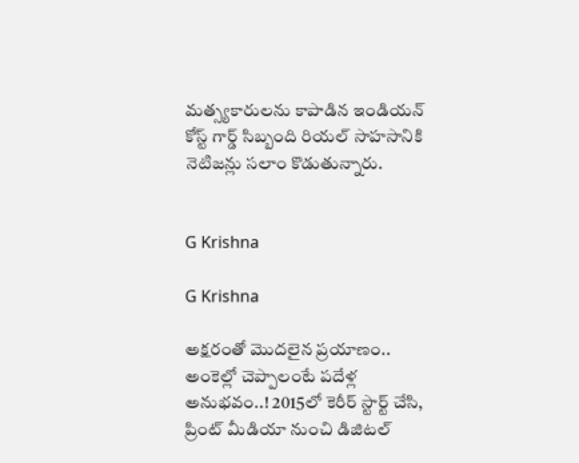మత్స్యకారులను కాపాడిన ఇండియన్ కోస్ట్ గార్డ్ సిబ్బంది రియల్ సాహసానికి నెటిజన్లు సలాం కొడుతున్నారు.


G Krishna

G Krishna

అక్షరంతో మొదలైన ప్రయాణం.. అంకెల్లో చెప్పాలంటే పదేళ్ల అనుభవం..! 2015లో కెరీర్ స్టార్ట్ చేసి, ప్రింట్ మీడియా నుంచి డిజిటల్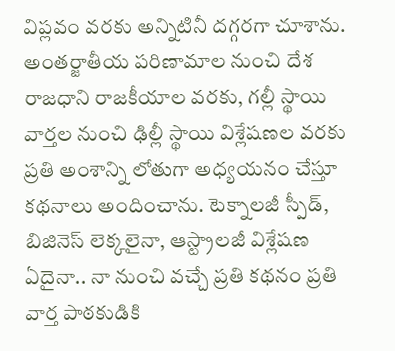విప్లవం వరకు అన్నిటినీ దగ్గరగా చూశాను. అంతర్జాతీయ పరిణామాల నుంచి దేశ రాజధాని రాజకీయాల వరకు, గల్లీ స్థాయి వార్తల నుంచి ఢిల్లీ స్థాయి విశ్లేషణల వరకు ప్రతి అంశాన్ని లోతుగా అధ్యయనం చేస్తూ కథనాలు అందించాను. టెక్నాలజీ స్పీడ్, బిజినెస్ లెక్కలైనా, ఆస్ట్రాలజీ విశ్లేషణ ఏదైనా.. నా నుంచి వచ్చే ప్రతి కథనం ప్రతి వార్త పాఠకుడికి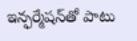ఇన్ఫర్మేషన్‌తో పాటు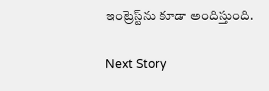ఇంట్రెస్ట్‌ను కూడా అందిస్తుంది.

Next Story